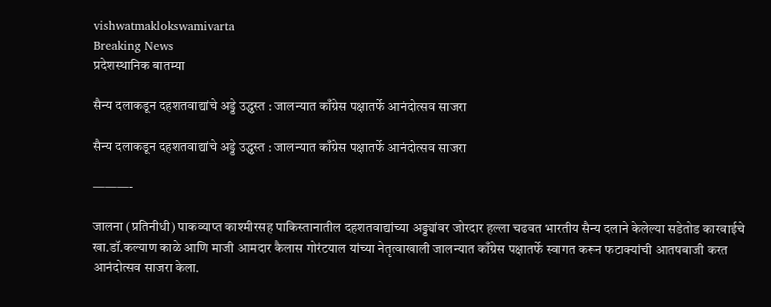vishwatmaklokswamivarta
Breaking News
प्रदेशस्थानिक बातम्या

सैन्य दलाकडून दहशतवाद्यांचे अड्डे उद्ध्वस्त : जालन्यात काँग्रेस पक्षातर्फे आनंदोत्सव साजरा

सैन्य दलाकडून दहशतवाद्यांचे अड्डे उद्ध्वस्त : जालन्यात काँग्रेस पक्षातर्फे आनंदोत्सव साजरा

———-

जालना (प्रतिनीधी) पाकव्याप्त काश्मीरसह पाकिस्तानातील दहशतवाद्यांच्या अड्ड्यांवर जोरदार हल्ला चढवत भारतीय सैन्य दलाने केलेल्या सडेतोड कारवाईचे खा.डॉ.कल्याण काळे आणि माजी आमदार कैलास गोरंटयाल यांच्या नेतृत्वाखाली जालन्यात काँग्रेस पक्षातर्फे स्वागत करून फटाक्यांची आतषबाजी करत आनंदोत्सव साजरा केला.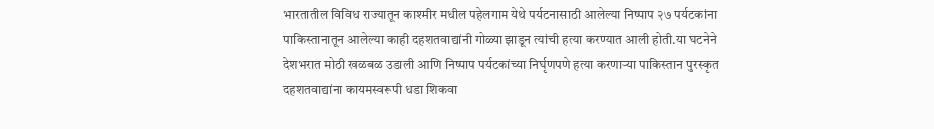भारतातील विविध राज्यातून काश्मीर मधील पहेलगाम येथे पर्यटनासाठी आलेल्या निष्पाप २७ पर्यटकांना पाकिस्तानातून आलेल्या काही दहशतवाद्यांनी गोळ्या झाडून त्यांची हत्या करण्यात आली होती.या घटनेने देशभरात मोठी खळबळ उडाली आणि निष्पाप पर्यटकांच्या निर्घृणपणे हत्या करणाऱ्या पाकिस्तान पुरस्कृत दहशतवाद्यांना कायमस्वरूपी धडा शिकवा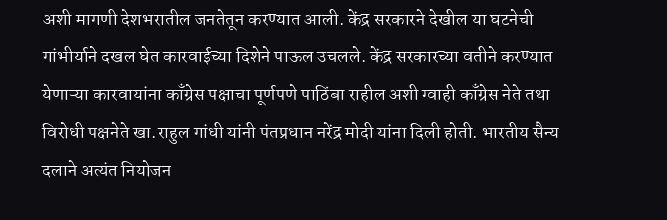अशी मागणी देशभरातील जनतेतून करण्यात आली. केंद्र सरकारने देखील या घटनेची गांभीर्याने दखल घेत कारवाईच्या दिशेने पाऊल उचलले. केंद्र सरकारच्या वतीने करण्यात येणाऱ्या कारवायांना काँग्रेस पक्षाचा पूर्णपणे पाठिंबा राहील अशी ग्वाही काँग्रेस नेते तथा विरोधी पक्षनेते खा.राहुल गांधी यांनी पंतप्रधान नरेंद्र मोदी यांना दिली होती. भारतीय सैन्य दलाने अत्यंत नियोजन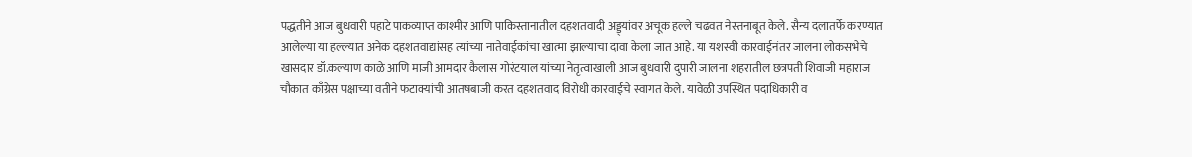पद्धतीने आज बुधवारी पहाटे पाकव्याप्त काश्मीर आणि पाकिस्तानातील दहशतवादी अड्ड्यांवर अचूक हल्ले चढवत नेस्तनाबूत केले. सैन्य दलातर्फे करण्यात आलेल्या या हल्ल्यात अनेक दहशतवाद्यांसह त्यांच्या नातेवाईकांचा खात्मा झाल्याचा दावा केला जात आहे. या यशस्वी कारवाईनंतर जालना लोकसभेचे खासदार डॉ.कल्याण काळे आणि माजी आमदार कैलास गोरंटयाल यांच्या नेतृत्वाखाली आज बुधवारी दुपारी जालना शहरातील छत्रपती शिवाजी महाराज चौकात काँग्रेस पक्षाच्या वतीने फटाक्यांची आतषबाजी करत दहशतवाद विरोधी कारवाईचे स्वागत केले. यावेळी उपस्थित पदाधिकारी व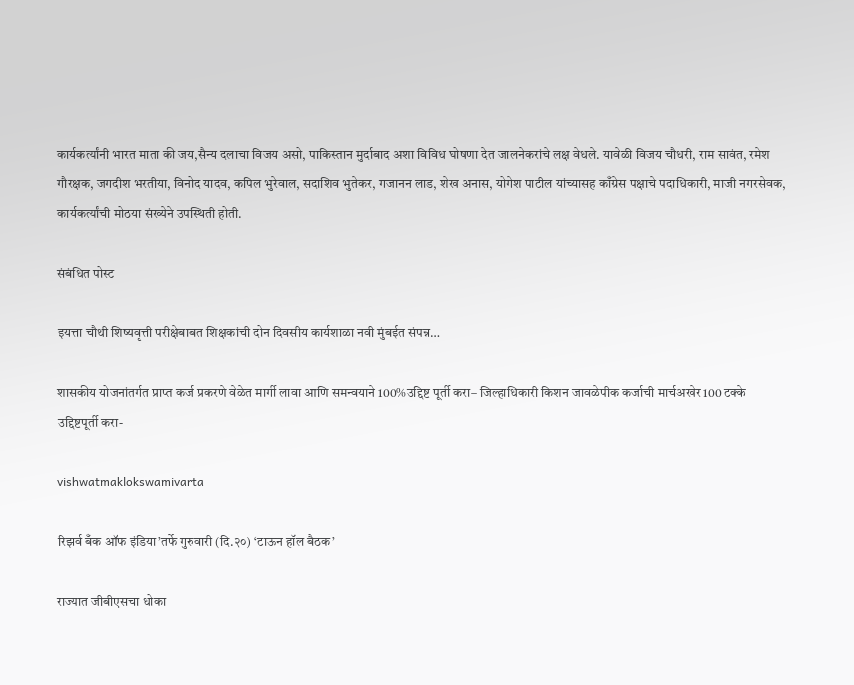कार्यकर्त्यांनी भारत माता की जय,सैन्य दलाचा विजय असो, पाकिस्तान मुर्दाबाद अशा विविध घोषणा देत जालनेकरांचे लक्ष वेधले. यावेळी विजय चौधरी, राम सावंत, रमेश गौरक्षक, जगदीश भरतीया, विनोद यादव, कपिल भुरेवाल, सदाशिव भुतेकर, गजानन लाड, शेख अनास, योगेश पाटील यांच्यासह काँग्रेस पक्षाचे पदाधिकारी, माजी नगरसेवक, कार्यकर्त्यांची मोठया संख्येने उपस्थिती होती.

संबंधित पोस्ट

इयत्ता चौथी शिष्यवृत्ती परीक्षेबाबत शिक्षकांची दोन दिवसीय कार्यशाळा नवी मुंबईत संपन्न…

शासकीय योजनांतर्गत प्राप्त कर्ज प्रकरणे वेळेत मार्गी लावा आणि समन्वयाने 100%उद्दिष्ट पूर्ती करा– जिल्हाधिकारी किशन जावळेपीक कर्जाची मार्चअखेर 100 टक्के उद्दिष्टपूर्ती करा-

vishwatmaklokswamivarta

रिझर्व बँक ऑफ इंडिया’तर्फे गुरुवारी (दि.२०) ‘टाऊन हॉल बैठक’

राज्यात जीबीएसचा धोका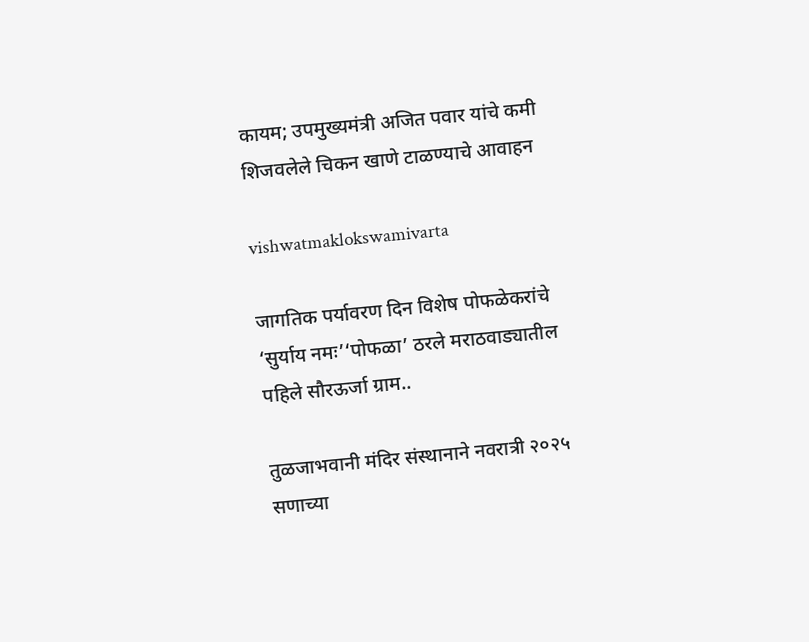कायम; उपमुख्यमंत्री अजित पवार यांचे कमी शिजवलेले चिकन खाणे टाळण्याचे आवाहन

vishwatmaklokswamivarta

जागतिक पर्यावरण दिन विशेष पोफळेकरांचे ‘सुर्याय नमः’‘पोफळा’ ठरले मराठवाड्यातील पहिले सौरऊर्जा ग्राम..

तुळजाभवानी मंदिर संस्थानाने नवरात्री २०२५ सणाच्या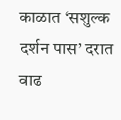काळात ‘सशुल्क दर्शन पास’ दरात वाढ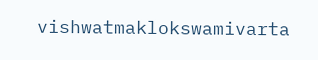vishwatmaklokswamivarta